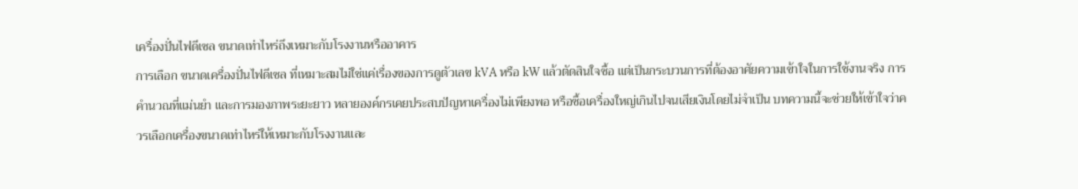เครื่องปั่นไฟดีเซล ขนาดเท่าไหร่ถึงเหมาะกับโรงงานหรืออาคาร
การเลือก ขนาดเครื่องปั่นไฟดีเซล ที่เหมาะสมไม่ใช่แค่เรื่องของการดูตัวเลข kVA หรือ kW แล้วตัดสินใจซื้อ แต่เป็นกระบวนการที่ต้องอาศัยความเข้าใจในการใช้งานจริง การคำนวณที่แม่นยำ และการมองภาพระยะยาว หลายองค์กรเคยประสบปัญหาเครื่องไม่เพียงพอ หรือซื้อเครื่องใหญ่เกินไปจนเสียเงินโดยไม่จำเป็น บทความนี้จะช่วยให้เข้าใจว่าควรเลือกเครื่องขนาดเท่าไหร่ให้เหมาะกับโรงงานและ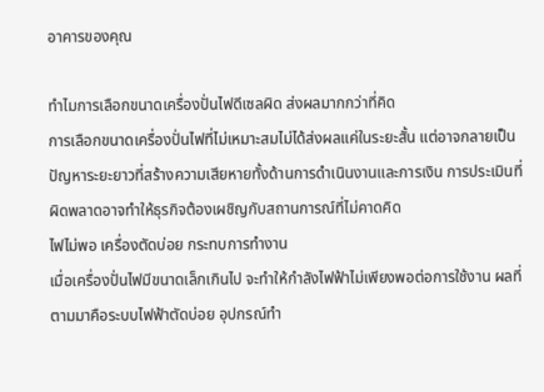อาคารของคุณ

ทำไมการเลือกขนาดเครื่องปั่นไฟดีเซลผิด ส่งผลมากกว่าที่คิด
การเลือกขนาดเครื่องปั่นไฟที่ไม่เหมาะสมไม่ได้ส่งผลแค่ในระยะสั้น แต่อาจกลายเป็นปัญหาระยะยาวที่สร้างความเสียหายทั้งด้านการดำเนินงานและการเงิน การประเมินที่ผิดพลาดอาจทำให้ธุรกิจต้องเผชิญกับสถานการณ์ที่ไม่คาดคิด
ไฟไม่พอ เครื่องตัดบ่อย กระทบการทำงาน
เมื่อเครื่องปั่นไฟมีขนาดเล็กเกินไป จะทำให้กำลังไฟฟ้าไม่เพียงพอต่อการใช้งาน ผลที่ตามมาคือระบบไฟฟ้าตัดบ่อย อุปกรณ์ทำ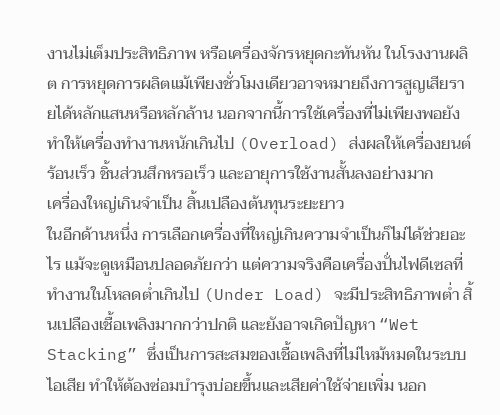งานไม่เต็มประสิทธิภาพ หรือเครื่องจักรหยุดกะทันหัน ในโรงงานผลิต การหยุดการผลิตแม้เพียงชั่วโมงเดียวอาจหมายถึงการสูญเสียรายได้หลักแสนหรือหลักล้าน นอกจากนี้การใช้เครื่องที่ไม่เพียงพอยังทำให้เครื่องทำงานหนักเกินไป (Overload) ส่งผลให้เครื่องยนต์ร้อนเร็ว ชิ้นส่วนสึกหรอเร็ว และอายุการใช้งานสั้นลงอย่างมาก
เครื่องใหญ่เกินจำเป็น สิ้นเปลืองต้นทุนระยะยาว
ในอีกด้านหนึ่ง การเลือกเครื่องที่ใหญ่เกินความจำเป็นก็ไม่ได้ช่วยอะไร แม้จะดูเหมือนปลอดภัยกว่า แต่ความจริงคือเครื่องปั่นไฟดีเซลที่ทำงานในโหลดต่ำเกินไป (Under Load) จะมีประสิทธิภาพต่ำ สิ้นเปลืองเชื้อเพลิงมากกว่าปกติ และยังอาจเกิดปัญหา “Wet Stacking” ซึ่งเป็นการสะสมของเชื้อเพลิงที่ไม่ไหม้หมดในระบบไอเสีย ทำให้ต้องซ่อมบำรุงบ่อยขึ้นและเสียค่าใช้จ่ายเพิ่ม นอก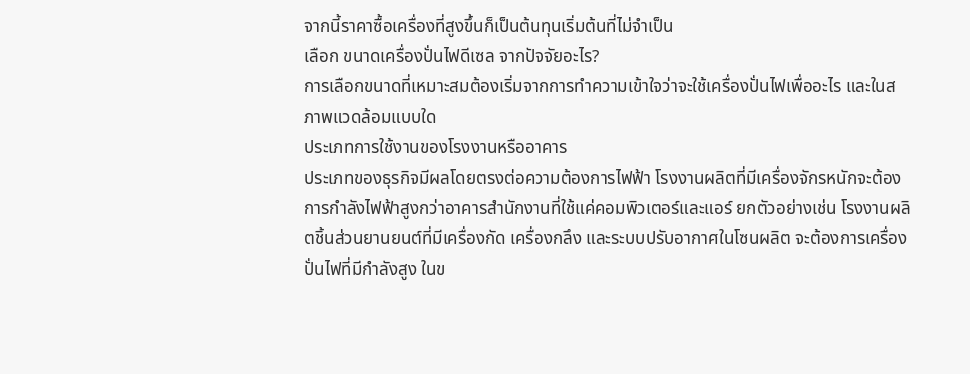จากนี้ราคาซื้อเครื่องที่สูงขึ้นก็เป็นต้นทุนเริ่มต้นที่ไม่จำเป็น
เลือก ขนาดเครื่องปั่นไฟดีเซล จากปัจจัยอะไร?
การเลือกขนาดที่เหมาะสมต้องเริ่มจากการทำความเข้าใจว่าจะใช้เครื่องปั่นไฟเพื่ออะไร และในสภาพแวดล้อมแบบใด
ประเภทการใช้งานของโรงงานหรืออาคาร
ประเภทของธุรกิจมีผลโดยตรงต่อความต้องการไฟฟ้า โรงงานผลิตที่มีเครื่องจักรหนักจะต้องการกำลังไฟฟ้าสูงกว่าอาคารสำนักงานที่ใช้แค่คอมพิวเตอร์และแอร์ ยกตัวอย่างเช่น โรงงานผลิตชิ้นส่วนยานยนต์ที่มีเครื่องกัด เครื่องกลึง และระบบปรับอากาศในโซนผลิต จะต้องการเครื่องปั่นไฟที่มีกำลังสูง ในข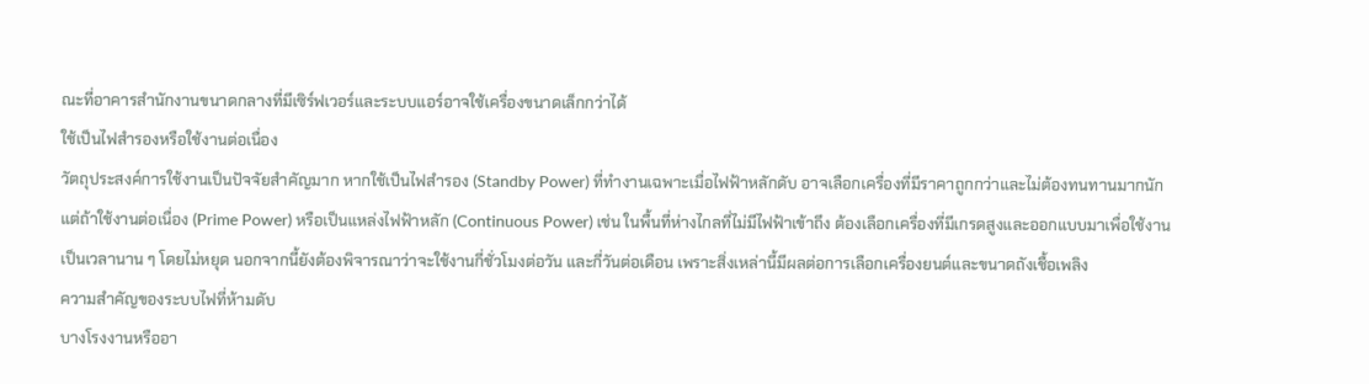ณะที่อาคารสำนักงานขนาดกลางที่มีเซิร์ฟเวอร์และระบบแอร์อาจใช้เครื่องขนาดเล็กกว่าได้
ใช้เป็นไฟสำรองหรือใช้งานต่อเนื่อง
วัตถุประสงค์การใช้งานเป็นปัจจัยสำคัญมาก หากใช้เป็นไฟสำรอง (Standby Power) ที่ทำงานเฉพาะเมื่อไฟฟ้าหลักดับ อาจเลือกเครื่องที่มีราคาถูกกว่าและไม่ต้องทนทานมากนัก แต่ถ้าใช้งานต่อเนื่อง (Prime Power) หรือเป็นแหล่งไฟฟ้าหลัก (Continuous Power) เช่น ในพื้นที่ห่างไกลที่ไม่มีไฟฟ้าเข้าถึง ต้องเลือกเครื่องที่มีเกรดสูงและออกแบบมาเพื่อใช้งานเป็นเวลานาน ๆ โดยไม่หยุด นอกจากนี้ยังต้องพิจารณาว่าจะใช้งานกี่ชั่วโมงต่อวัน และกี่วันต่อเดือน เพราะสิ่งเหล่านี้มีผลต่อการเลือกเครื่องยนต์และขนาดถังเชื้อเพลิง
ความสำคัญของระบบไฟที่ห้ามดับ
บางโรงงานหรืออา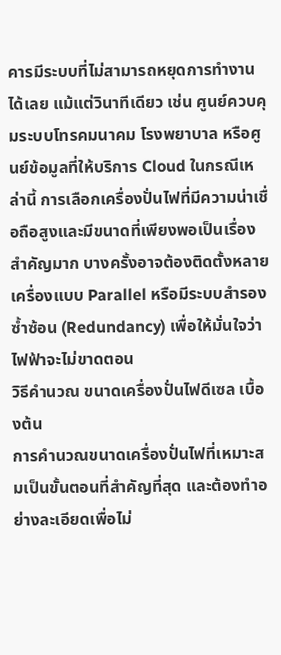คารมีระบบที่ไม่สามารถหยุดการทำงานได้เลย แม้แต่วินาทีเดียว เช่น ศูนย์ควบคุมระบบโทรคมนาคม โรงพยาบาล หรือศูนย์ข้อมูลที่ให้บริการ Cloud ในกรณีเหล่านี้ การเลือกเครื่องปั่นไฟที่มีความน่าเชื่อถือสูงและมีขนาดที่เพียงพอเป็นเรื่องสำคัญมาก บางครั้งอาจต้องติดตั้งหลายเครื่องแบบ Parallel หรือมีระบบสำรองซ้ำซ้อน (Redundancy) เพื่อให้มั่นใจว่าไฟฟ้าจะไม่ขาดตอน
วิธีคำนวณ ขนาดเครื่องปั่นไฟดีเซล เบื้องต้น
การคำนวณขนาดเครื่องปั่นไฟที่เหมาะสมเป็นขั้นตอนที่สำคัญที่สุด และต้องทำอย่างละเอียดเพื่อไม่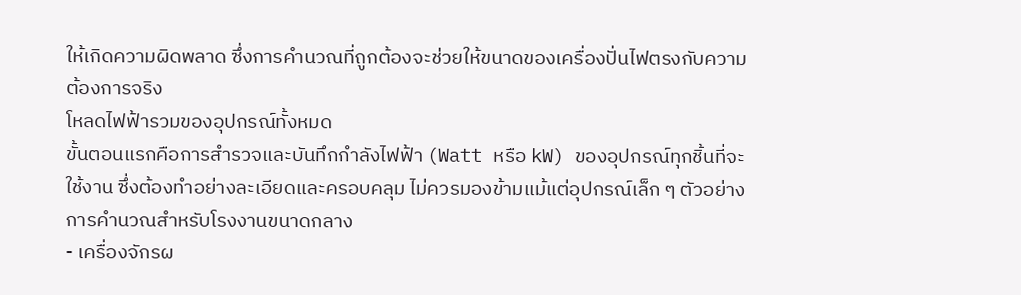ให้เกิดความผิดพลาด ซึ่งการคำนวณที่ถูกต้องจะช่วยให้ขนาดของเครื่องปั่นไฟตรงกับความต้องการจริง
โหลดไฟฟ้ารวมของอุปกรณ์ทั้งหมด
ขั้นตอนแรกคือการสำรวจและบันทึกกำลังไฟฟ้า (Watt หรือ kW) ของอุปกรณ์ทุกชิ้นที่จะใช้งาน ซึ่งต้องทำอย่างละเอียดและครอบคลุม ไม่ควรมองข้ามแม้แต่อุปกรณ์เล็ก ๆ ตัวอย่างการคำนวณสำหรับโรงงานขนาดกลาง
- เครื่องจักรผ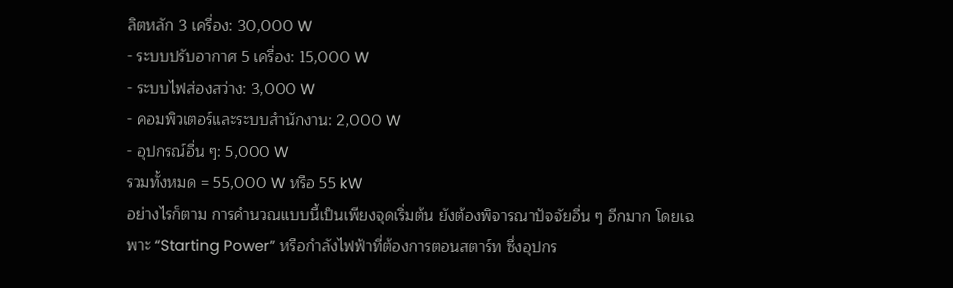ลิตหลัก 3 เครื่อง: 30,000 W
- ระบบปรับอากาศ 5 เครื่อง: 15,000 W
- ระบบไฟส่องสว่าง: 3,000 W
- คอมพิวเตอร์และระบบสำนักงาน: 2,000 W
- อุปกรณ์อื่น ๆ: 5,000 W
รวมทั้งหมด = 55,000 W หรือ 55 kW
อย่างไรก็ตาม การคำนวณแบบนี้เป็นเพียงจุดเริ่มต้น ยังต้องพิจารณาปัจจัยอื่น ๆ อีกมาก โดยเฉพาะ “Starting Power” หรือกำลังไฟฟ้าที่ต้องการตอนสตาร์ท ซึ่งอุปกร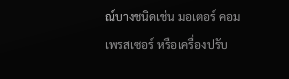ณ์บางชนิดเช่น มอเตอร์ คอมเพรสเซอร์ หรือเครื่องปรับ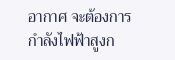อากาศ จะต้องการกำลังไฟฟ้าสูงก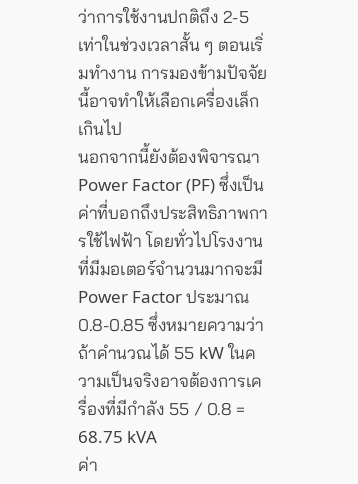ว่าการใช้งานปกติถึง 2-5 เท่าในช่วงเวลาสั้น ๆ ตอนเริ่มทำงาน การมองข้ามปัจจัยนี้อาจทำให้เลือกเครื่องเล็กเกินไป
นอกจากนี้ยังต้องพิจารณา Power Factor (PF) ซึ่งเป็นค่าที่บอกถึงประสิทธิภาพการใช้ไฟฟ้า โดยทั่วไปโรงงานที่มีมอเตอร์จำนวนมากจะมี Power Factor ประมาณ 0.8-0.85 ซึ่งหมายความว่าถ้าคำนวณได้ 55 kW ในความเป็นจริงอาจต้องการเครื่องที่มีกำลัง 55 / 0.8 = 68.75 kVA
ค่า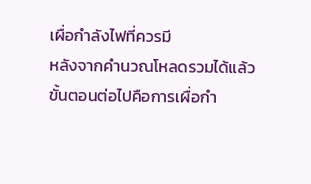เผื่อกำลังไฟที่ควรมี
หลังจากคำนวณโหลดรวมได้แล้ว ขั้นตอนต่อไปคือการเผื่อกำ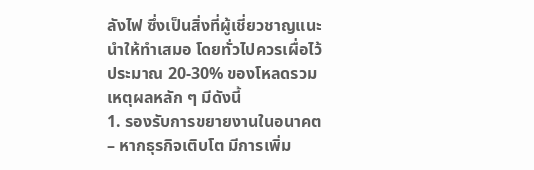ลังไฟ ซึ่งเป็นสิ่งที่ผู้เชี่ยวชาญแนะนำให้ทำเสมอ โดยทั่วไปควรเผื่อไว้ประมาณ 20-30% ของโหลดรวม เหตุผลหลัก ๆ มีดังนี้
1. รองรับการขยายงานในอนาคต – หากธุรกิจเติบโต มีการเพิ่ม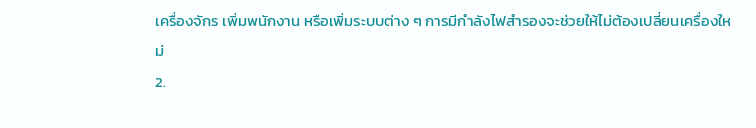เครื่องจักร เพิ่มพนักงาน หรือเพิ่มระบบต่าง ๆ การมีกำลังไฟสำรองจะช่วยให้ไม่ต้องเปลี่ยนเครื่องใหม่
2.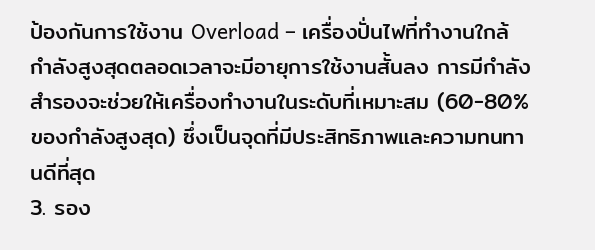ป้องกันการใช้งาน Overload – เครื่องปั่นไฟที่ทำงานใกล้กำลังสูงสุดตลอดเวลาจะมีอายุการใช้งานสั้นลง การมีกำลังสำรองจะช่วยให้เครื่องทำงานในระดับที่เหมาะสม (60-80% ของกำลังสูงสุด) ซึ่งเป็นจุดที่มีประสิทธิภาพและความทนทานดีที่สุด
3. รอง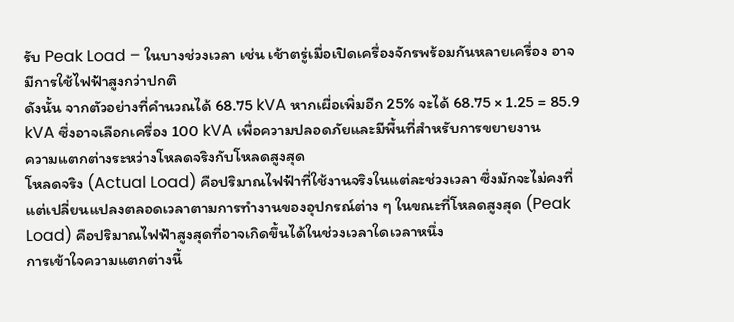รับ Peak Load – ในบางช่วงเวลา เช่น เช้าตรู่เมื่อเปิดเครื่องจักรพร้อมกันหลายเครื่อง อาจมีการใช้ไฟฟ้าสูงกว่าปกติ
ดังนั้น จากตัวอย่างที่คำนวณได้ 68.75 kVA หากเผื่อเพิ่มอีก 25% จะได้ 68.75 × 1.25 = 85.9 kVA ซึ่งอาจเลือกเครื่อง 100 kVA เพื่อความปลอดภัยและมีพื้นที่สำหรับการขยายงาน
ความแตกต่างระหว่างโหลดจริงกับโหลดสูงสุด
โหลดจริง (Actual Load) คือปริมาณไฟฟ้าที่ใช้งานจริงในแต่ละช่วงเวลา ซึ่งมักจะไม่คงที่ แต่เปลี่ยนแปลงตลอดเวลาตามการทำงานของอุปกรณ์ต่าง ๆ ในขณะที่โหลดสูงสุด (Peak Load) คือปริมาณไฟฟ้าสูงสุดที่อาจเกิดขึ้นได้ในช่วงเวลาใดเวลาหนึ่ง
การเข้าใจความแตกต่างนี้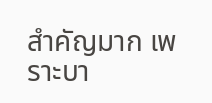สำคัญมาก เพราะบา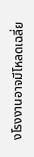งโรงงานอาจมีโหลดเฉลี่ย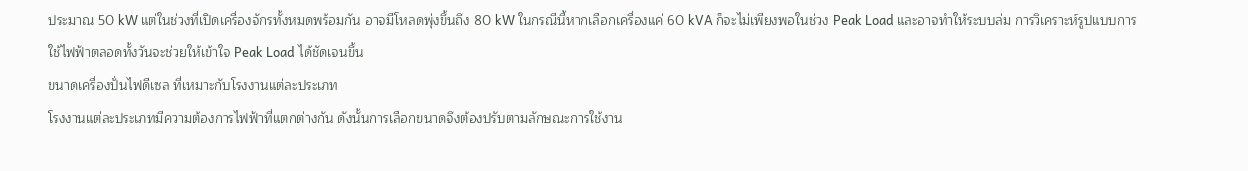ประมาณ 50 kW แต่ในช่วงที่เปิดเครื่องจักรทั้งหมดพร้อมกัน อาจมีโหลดพุ่งขึ้นถึง 80 kW ในกรณีนี้หากเลือกเครื่องแค่ 60 kVA ก็จะไม่เพียงพอในช่วง Peak Load และอาจทำให้ระบบล่ม การวิเคราะห์รูปแบบการใช้ไฟฟ้าตลอดทั้งวันจะช่วยให้เข้าใจ Peak Load ได้ชัดเจนขึ้น
ขนาดเครื่องปั่นไฟดีเซล ที่เหมาะกับโรงงานแต่ละประเภท
โรงงานแต่ละประเภทมีความต้องการไฟฟ้าที่แตกต่างกัน ดังนั้นการเลือกขนาดจึงต้องปรับตามลักษณะการใช้งาน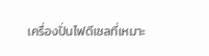เครื่องปั่นไฟดีเซลที่เหมาะ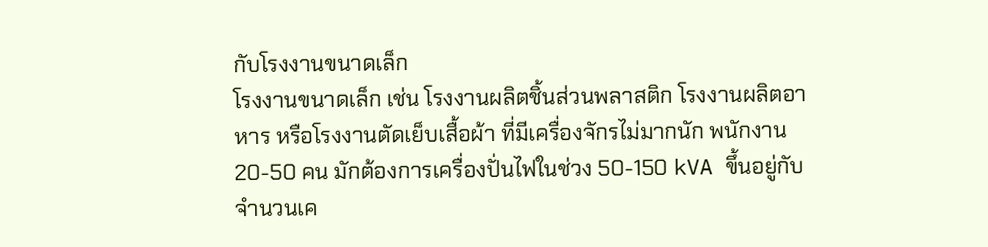กับโรงงานขนาดเล็ก
โรงงานขนาดเล็ก เช่น โรงงานผลิตชิ้นส่วนพลาสติก โรงงานผลิตอาหาร หรือโรงงานตัดเย็บเสื้อผ้า ที่มีเครื่องจักรไม่มากนัก พนักงาน 20-50 คน มักต้องการเครื่องปั่นไฟในช่วง 50-150 kVA ขึ้นอยู่กับจำนวนเค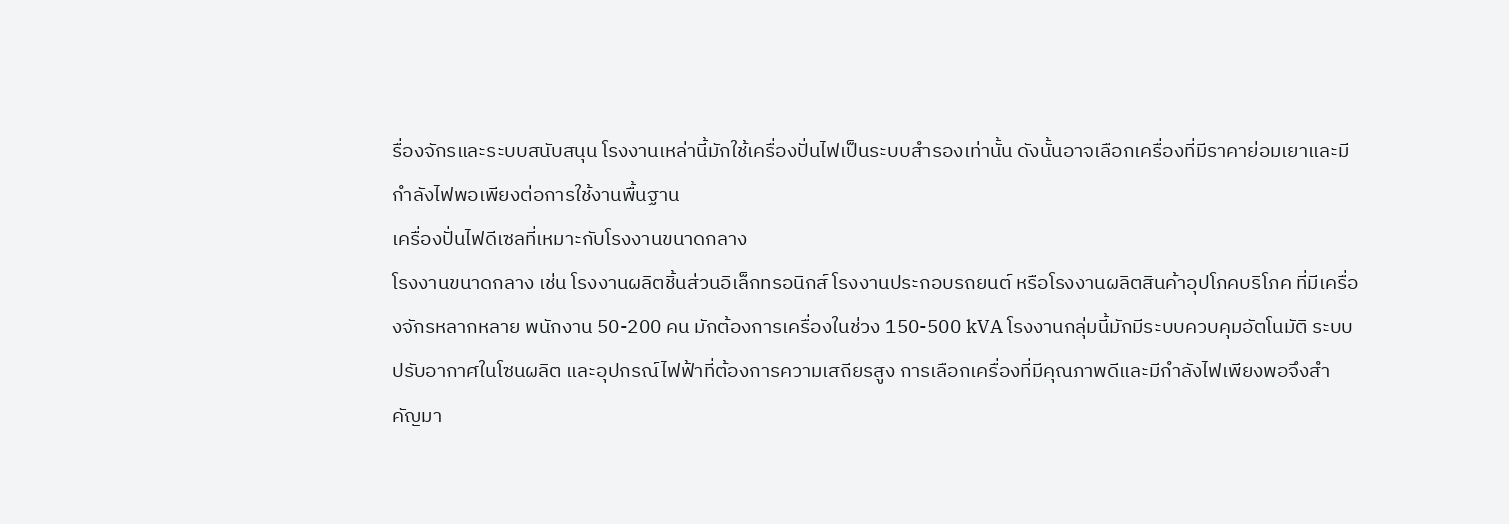รื่องจักรและระบบสนับสนุน โรงงานเหล่านี้มักใช้เครื่องปั่นไฟเป็นระบบสำรองเท่านั้น ดังนั้นอาจเลือกเครื่องที่มีราคาย่อมเยาและมีกำลังไฟพอเพียงต่อการใช้งานพื้นฐาน
เครื่องปั่นไฟดีเซลที่เหมาะกับโรงงานขนาดกลาง
โรงงานขนาดกลาง เช่น โรงงานผลิตชิ้นส่วนอิเล็กทรอนิกส์ โรงงานประกอบรถยนต์ หรือโรงงานผลิตสินค้าอุปโภคบริโภค ที่มีเครื่องจักรหลากหลาย พนักงาน 50-200 คน มักต้องการเครื่องในช่วง 150-500 kVA โรงงานกลุ่มนี้มักมีระบบควบคุมอัตโนมัติ ระบบปรับอากาศในโซนผลิต และอุปกรณ์ไฟฟ้าที่ต้องการความเสถียรสูง การเลือกเครื่องที่มีคุณภาพดีและมีกำลังไฟเพียงพอจึงสำคัญมา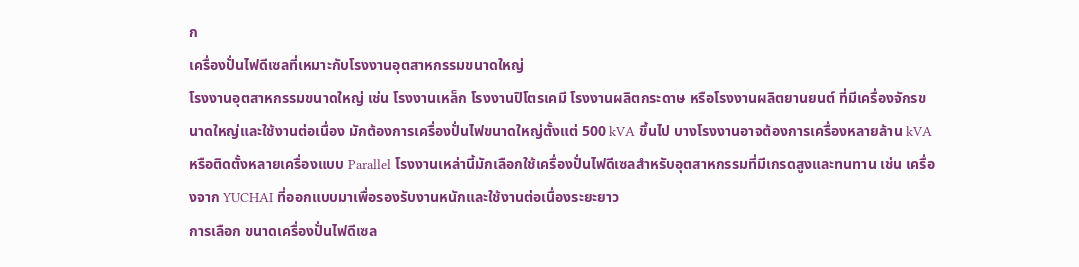ก
เครื่องปั่นไฟดีเซลที่เหมาะกับโรงงานอุตสาหกรรมขนาดใหญ่
โรงงานอุตสาหกรรมขนาดใหญ่ เช่น โรงงานเหล็ก โรงงานปิโตรเคมี โรงงานผลิตกระดาษ หรือโรงงานผลิตยานยนต์ ที่มีเครื่องจักรขนาดใหญ่และใช้งานต่อเนื่อง มักต้องการเครื่องปั่นไฟขนาดใหญ่ตั้งแต่ 500 kVA ขึ้นไป บางโรงงานอาจต้องการเครื่องหลายล้าน kVA หรือติดตั้งหลายเครื่องแบบ Parallel โรงงานเหล่านี้มักเลือกใช้เครื่องปั่นไฟดีเซลสำหรับอุตสาหกรรมที่มีเกรดสูงและทนทาน เช่น เครื่องจาก YUCHAI ที่ออกแบบมาเพื่อรองรับงานหนักและใช้งานต่อเนื่องระยะยาว
การเลือก ขนาดเครื่องปั่นไฟดีเซล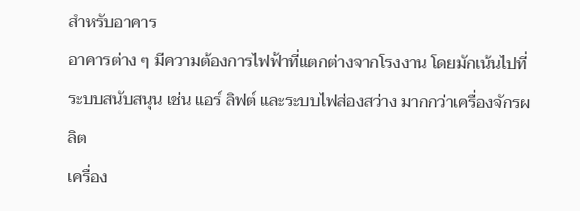สำหรับอาคาร
อาคารต่าง ๆ มีความต้องการไฟฟ้าที่แตกต่างจากโรงงาน โดยมักเน้นไปที่ระบบสนับสนุน เช่น แอร์ ลิฟต์ และระบบไฟส่องสว่าง มากกว่าเครื่องจักรผลิต
เครื่อง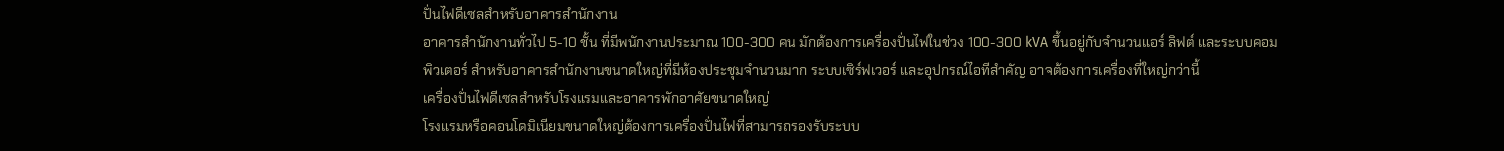ปั่นไฟดีเซลสำหรับอาคารสำนักงาน
อาคารสำนักงานทั่วไป 5-10 ชั้น ที่มีพนักงานประมาณ 100-300 คน มักต้องการเครื่องปั่นไฟในช่วง 100-300 kVA ขึ้นอยู่กับจำนวนแอร์ ลิฟต์ และระบบคอมพิวเตอร์ สำหรับอาคารสำนักงานขนาดใหญ่ที่มีห้องประชุมจำนวนมาก ระบบเซิร์ฟเวอร์ และอุปกรณ์ไอทีสำคัญ อาจต้องการเครื่องที่ใหญ่กว่านี้
เครื่องปั่นไฟดีเซลสำหรับโรงแรมและอาคารพักอาศัยขนาดใหญ่
โรงแรมหรือคอนโดมิเนียมขนาดใหญ่ต้องการเครื่องปั่นไฟที่สามารถรองรับระบบ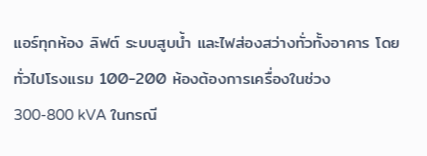แอร์ทุกห้อง ลิฟต์ ระบบสูบน้ำ และไฟส่องสว่างทั่วทั้งอาคาร โดยทั่วไปโรงแรม 100-200 ห้องต้องการเครื่องในช่วง 300-800 kVA ในกรณี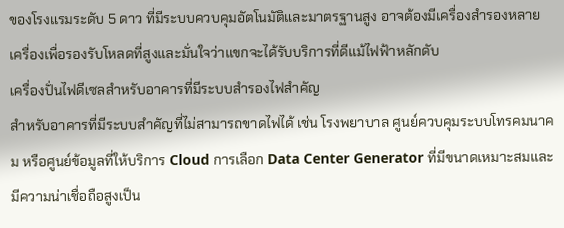ของโรงแรมระดับ 5 ดาว ที่มีระบบควบคุมอัตโนมัติและมาตรฐานสูง อาจต้องมีเครื่องสำรองหลายเครื่องเพื่อรองรับโหลดที่สูงและมั่นใจว่าแขกจะได้รับบริการที่ดีแม้ไฟฟ้าหลักดับ
เครื่องปั่นไฟดีเซลสำหรับอาคารที่มีระบบสำรองไฟสำคัญ
สำหรับอาคารที่มีระบบสำคัญที่ไม่สามารถขาดไฟได้ เช่น โรงพยาบาล ศูนย์ควบคุมระบบโทรคมนาคม หรือศูนย์ข้อมูลที่ให้บริการ Cloud การเลือก Data Center Generator ที่มีขนาดเหมาะสมและมีความน่าเชื่อถือสูงเป็น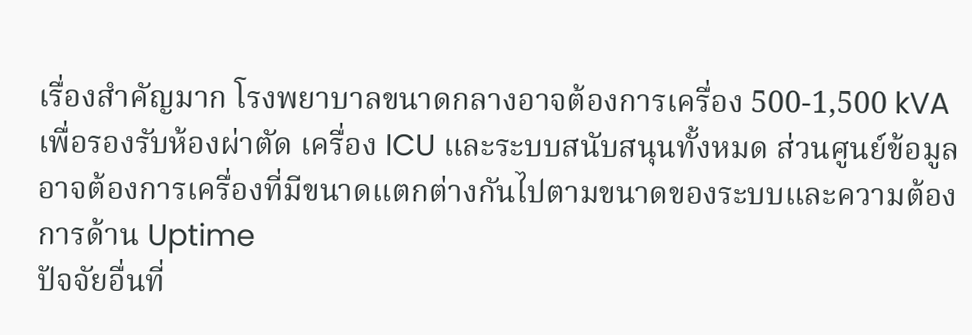เรื่องสำคัญมาก โรงพยาบาลขนาดกลางอาจต้องการเครื่อง 500-1,500 kVA เพื่อรองรับห้องผ่าตัด เครื่อง ICU และระบบสนับสนุนทั้งหมด ส่วนศูนย์ข้อมูลอาจต้องการเครื่องที่มีขนาดแตกต่างกันไปตามขนาดของระบบและความต้องการด้าน Uptime
ปัจจัยอื่นที่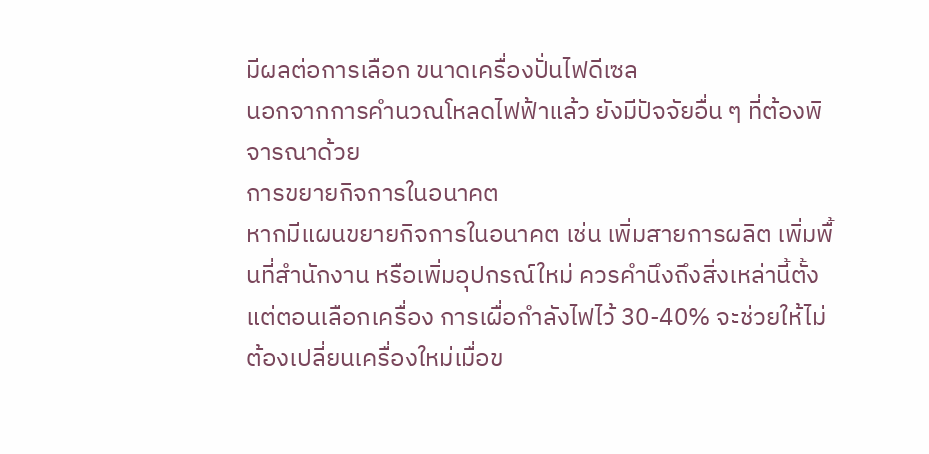มีผลต่อการเลือก ขนาดเครื่องปั่นไฟดีเซล
นอกจากการคำนวณโหลดไฟฟ้าแล้ว ยังมีปัจจัยอื่น ๆ ที่ต้องพิจารณาด้วย
การขยายกิจการในอนาคต
หากมีแผนขยายกิจการในอนาคต เช่น เพิ่มสายการผลิต เพิ่มพื้นที่สำนักงาน หรือเพิ่มอุปกรณ์ใหม่ ควรคำนึงถึงสิ่งเหล่านี้ตั้งแต่ตอนเลือกเครื่อง การเผื่อกำลังไฟไว้ 30-40% จะช่วยให้ไม่ต้องเปลี่ยนเครื่องใหม่เมื่อข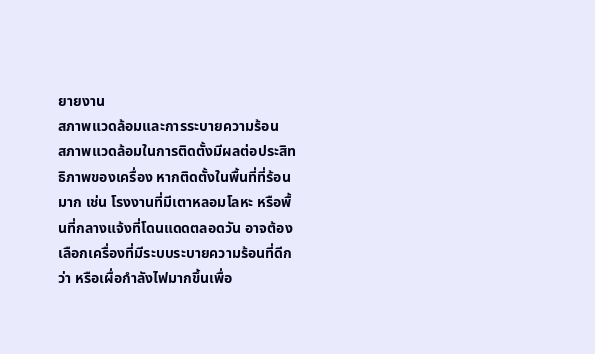ยายงาน
สภาพแวดล้อมและการระบายความร้อน
สภาพแวดล้อมในการติดตั้งมีผลต่อประสิทธิภาพของเครื่อง หากติดตั้งในพื้นที่ที่ร้อนมาก เช่น โรงงานที่มีเตาหลอมโลหะ หรือพื้นที่กลางแจ้งที่โดนแดดตลอดวัน อาจต้องเลือกเครื่องที่มีระบบระบายความร้อนที่ดีกว่า หรือเผื่อกำลังไฟมากขึ้นเพื่อ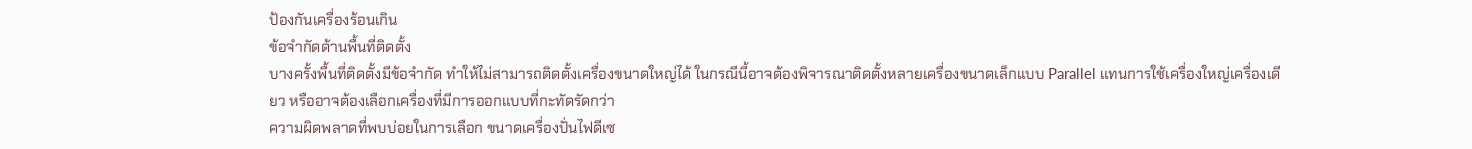ป้องกันเครื่องร้อนเกิน
ข้อจำกัดด้านพื้นที่ติดตั้ง
บางครั้งพื้นที่ติดตั้งมีข้อจำกัด ทำให้ไม่สามารถติดตั้งเครื่องขนาดใหญ่ได้ ในกรณีนี้อาจต้องพิจารณาติดตั้งหลายเครื่องขนาดเล็กแบบ Parallel แทนการใช้เครื่องใหญ่เครื่องเดียว หรืออาจต้องเลือกเครื่องที่มีการออกแบบที่กะทัดรัดกว่า
ความผิดพลาดที่พบบ่อยในการเลือก ขนาดเครื่องปั่นไฟดีเซ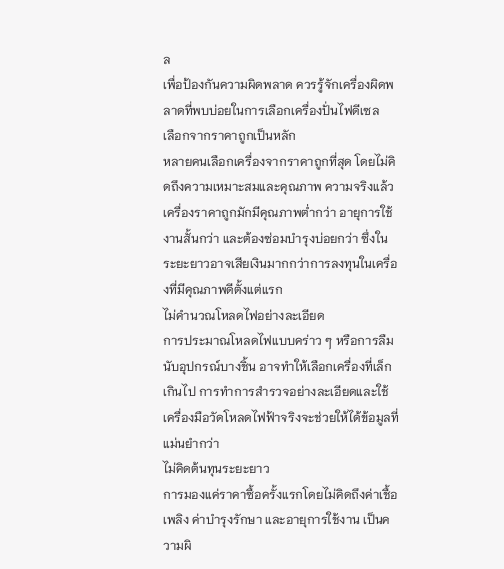ล
เพื่อป้องกันความผิดพลาด ควรรู้จักเครื่องผิดพลาดที่พบบ่อยในการเลือกเครื่องปั่นไฟดีเซล
เลือกจากราคาถูกเป็นหลัก
หลายคนเลือกเครื่องจากราคาถูกที่สุด โดยไม่คิดถึงความเหมาะสมและคุณภาพ ความจริงแล้วเครื่องราคาถูกมักมีคุณภาพต่ำกว่า อายุการใช้งานสั้นกว่า และต้องซ่อมบำรุงบ่อยกว่า ซึ่งในระยะยาวอาจเสียเงินมากกว่าการลงทุนในเครื่องที่มีคุณภาพดีตั้งแต่แรก
ไม่คำนวณโหลดไฟอย่างละเอียด
การประมาณโหลดไฟแบบคร่าว ๆ หรือการลืมนับอุปกรณ์บางชิ้น อาจทำให้เลือกเครื่องที่เล็กเกินไป การทำการสำรวจอย่างละเอียดและใช้เครื่องมือวัดโหลดไฟฟ้าจริงจะช่วยให้ได้ข้อมูลที่แม่นยำกว่า
ไม่คิดต้นทุนระยะยาว
การมองแค่ราคาซื้อครั้งแรกโดยไม่คิดถึงค่าเชื้อเพลิง ค่าบำรุงรักษา และอายุการใช้งาน เป็นความผิ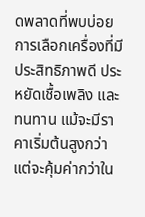ดพลาดที่พบบ่อย การเลือกเครื่องที่มีประสิทธิภาพดี ประหยัดเชื้อเพลิง และทนทาน แม้จะมีราคาเริ่มต้นสูงกว่า แต่จะคุ้มค่ากว่าใน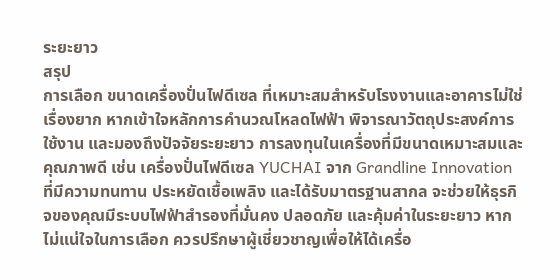ระยะยาว
สรุป
การเลือก ขนาดเครื่องปั่นไฟดีเซล ที่เหมาะสมสำหรับโรงงานและอาคารไม่ใช่เรื่องยาก หากเข้าใจหลักการคำนวณโหลดไฟฟ้า พิจารณาวัตถุประสงค์การใช้งาน และมองถึงปัจจัยระยะยาว การลงทุนในเครื่องที่มีขนาดเหมาะสมและคุณภาพดี เช่น เครื่องปั่นไฟดีเซล YUCHAI จาก Grandline Innovation ที่มีความทนทาน ประหยัดเชื้อเพลิง และได้รับมาตรฐานสากล จะช่วยให้ธุรกิจของคุณมีระบบไฟฟ้าสำรองที่มั่นคง ปลอดภัย และคุ้มค่าในระยะยาว หากไม่แน่ใจในการเลือก ควรปรึกษาผู้เชี่ยวชาญเพื่อให้ได้เครื่อ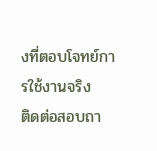งที่ตอบโจทย์การใช้งานจริง
ติดต่อสอบถา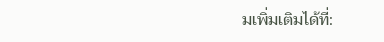มเพิ่มเติมได้ที่: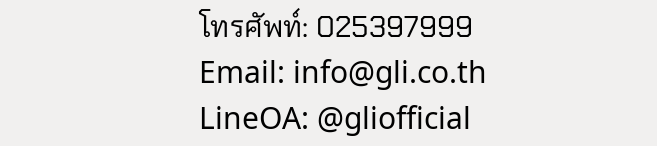โทรศัพท์: 025397999
Email: info@gli.co.th
LineOA: @gliofficial